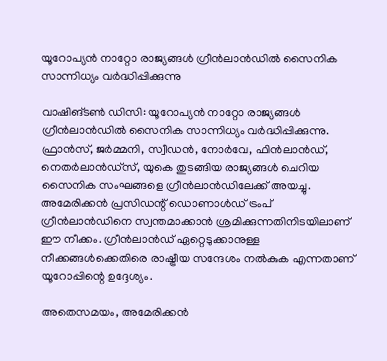യൂറോപ്യന്‍ നാറ്റോ രാജ്യങ്ങള്‍ ഗ്രീന്‍ലാന്‍ഡില്‍ സൈനിക സാന്നിധ്യം വര്‍ദ്ധിപ്പിക്കുന്നു

വാഷിങ്ടണ്‍ ഡിസി: യൂറോപ്യന്‍ നാറ്റോ രാജ്യങ്ങള്‍ ഗ്രീന്‍ലാന്‍ഡില്‍ സൈനിക സാന്നിധ്യം വര്‍ദ്ധിപ്പിക്കുന്നു. ഫ്രാന്‍സ്, ജര്‍മ്മനി, സ്വീഡന്‍, നോര്‍വേ, ഫിന്‍ലാന്‍ഡ്, നെതര്‍ലാന്‍ഡ്സ്, യുകെ തുടങ്ങിയ രാജ്യങ്ങള്‍ ചെറിയ സൈനിക സംഘങ്ങളെ ഗ്രീന്‍ലാന്‍ഡിലേക്ക് അയച്ചു. അമേരിക്കന്‍ പ്രസിഡന്റ് ഡൊണാള്‍ഡ് ട്രംപ് ഗ്രീന്‍ലാന്‍ഡിനെ സ്വന്തമാക്കാന്‍ ശ്രമിക്കുന്നതിനിടയിലാണ് ഈ നീക്കം. ഗ്രീന്‍ലാന്‍ഡ് ഏറ്റെടുക്കാനുള്ള നീക്കങ്ങള്‍ക്കെതിരെ രാഷ്ട്രീയ സന്ദേശം നല്‍കുക എന്നതാണ് യൂറോപ്പിന്റെ ഉദ്ദേശ്യം.

അതെസമയം, അമേരിക്കന്‍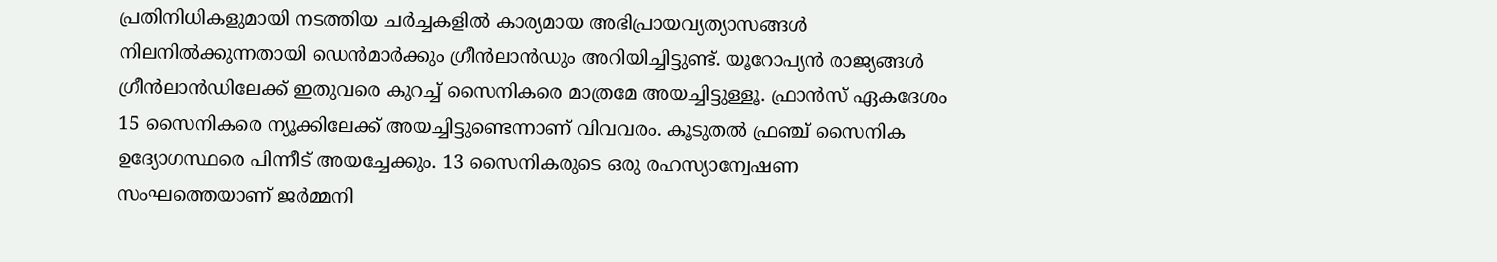പ്രതിനിധികളുമായി നടത്തിയ ചര്‍ച്ചകളില്‍ കാര്യമായ അഭിപ്രായവ്യത്യാസങ്ങള്‍ നിലനില്‍ക്കുന്നതായി ഡെന്‍മാര്‍ക്കും ഗ്രീന്‍ലാന്‍ഡും അറിയിച്ചിട്ടുണ്ട്. യൂറോപ്യന്‍ രാജ്യങ്ങള്‍ ഗ്രീന്‍ലാന്‍ഡിലേക്ക് ഇതുവരെ കുറച്ച് സൈനികരെ മാത്രമേ അയച്ചിട്ടുള്ളൂ. ഫ്രാന്‍സ് ഏകദേശം 15 സൈനികരെ ന്യൂക്കിലേക്ക് അയച്ചിട്ടുണ്ടെന്നാണ് വിവവരം. കൂടുതല്‍ ഫ്രഞ്ച് സൈനിക ഉദ്യോഗസ്ഥരെ പിന്നീട് അയച്ചേക്കും. 13 സൈനികരുടെ ഒരു രഹസ്യാന്വേഷണ സംഘത്തെയാണ് ജര്‍മ്മനി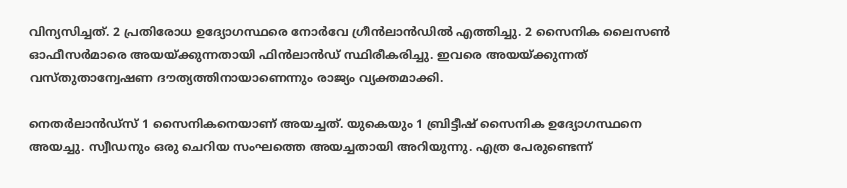വിന്യസിച്ചത്. 2 പ്രതിരോധ ഉദ്യോഗസ്ഥരെ നോര്‍വേ ഗ്രീന്‍ലാന്‍ഡില്‍ എത്തിച്ചു. 2 സൈനിക ലൈസണ്‍ ഓഫീസര്‍മാരെ അയയ്ക്കുന്നതായി ഫിന്‍ലാന്‍ഡ് സ്ഥിരീകരിച്ചു. ഇവരെ അയയ്ക്കുന്നത് വസ്തുതാന്വേഷണ ദൗത്യത്തിനായാണെന്നും രാജ്യം വ്യക്തമാക്കി.

നെതര്‍ലാന്‍ഡ്സ് 1 സൈനികനെയാണ് അയച്ചത്. യുകെയും 1 ബ്രിട്ടീഷ് സൈനിക ഉദ്യോഗസ്ഥനെ അയച്ചു. സ്വീഡനും ഒരു ചെറിയ സംഘത്തെ അയച്ചതായി അറിയുന്നു. എത്ര പേരുണ്ടെന്ന്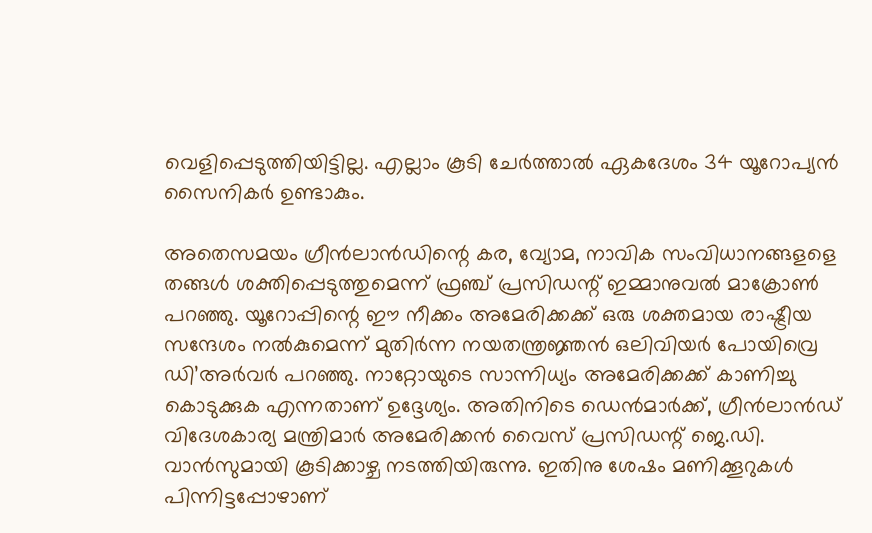വെളിപ്പെടുത്തിയിട്ടില്ല. എല്ലാം കൂടി ചേര്‍ത്താല്‍ ഏകദേശം 34 യൂറോപ്യന്‍ സൈനികര്‍ ഉണ്ടാകും.

അതെസമയം ഗ്രീന്‍ലാന്‍ഡിന്റെ കര, വ്യോമ, നാവിക സംവിധാനങ്ങളളെ തങ്ങള്‍ ശക്തിപ്പെടുത്തുമെന്ന് ഫ്രഞ്ച് പ്രസിഡന്റ് ഇമ്മാനുവല്‍ മാക്രോണ്‍ പറഞ്ഞു. യൂറോപ്പിന്റെ ഈ നീക്കം അമേരിക്കക്ക് ഒരു ശക്തമായ രാഷ്ട്രീയ സന്ദേശം നല്‍കുമെന്ന് മുതിര്‍ന്ന നയതന്ത്രജ്ഞന്‍ ഒലിവിയര്‍ പോയിവ്രെ ഡി’അര്‍വര്‍ പറഞ്ഞു. നാറ്റോയുടെ സാന്നിധ്യം അമേരിക്കക്ക് കാണിച്ചു കൊടുക്കുക എന്നതാണ് ഉദ്ദേശ്യം. അതിനിടെ ഡെന്‍മാര്‍ക്ക്, ഗ്രീന്‍ലാന്‍ഡ് വിദേശകാര്യ മന്ത്രിമാര്‍ അമേരിക്കന്‍ വൈസ് പ്രസിഡന്റ് ജെ.ഡി. വാന്‍സുമായി കൂടിക്കാഴ്ച നടത്തിയിരുന്നു. ഇതിനു ശേഷം മണിക്കൂറുകള്‍ പിന്നിട്ടപ്പോഴാണ്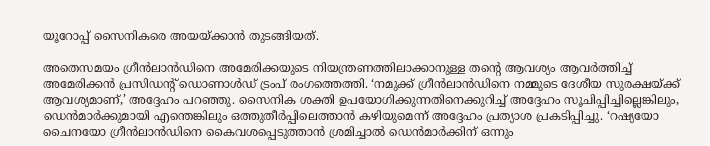യൂറോപ്പ് സൈനികരെ അയയ്ക്കാന്‍ തുടങ്ങിയത്.

അതെസമയം ഗ്രീന്‍ലാന്‍ഡിനെ അമേരിക്കയുടെ നിയന്ത്രണത്തിലാക്കാനുള്ള തന്റെ ആവശ്യം ആവര്‍ത്തിച്ച് അമേരിക്കന്‍ പ്രസിഡന്റ് ഡൊണാള്‍ഡ് ട്രംപ് രംഗത്തെത്തി. ‘നമുക്ക് ഗ്രീന്‍ലാന്‍ഡിനെ നമ്മുടെ ദേശീയ സുരക്ഷയ്ക്ക് ആവശ്യമാണ്,’ അദ്ദേഹം പറഞ്ഞു. സൈനിക ശക്തി ഉപയോഗിക്കുന്നതിനെക്കുറിച്ച് അദ്ദേഹം സൂചിപ്പിച്ചില്ലെങ്കിലും, ഡെന്‍മാര്‍ക്കുമായി എന്തെങ്കിലും ഒത്തുതീര്‍പ്പിലെത്താന്‍ കഴിയുമെന്ന് അദ്ദേഹം പ്രത്യാശ പ്രകടിപ്പിച്ചു. ‘റഷ്യയോ ചൈനയോ ഗ്രീന്‍ലാന്‍ഡിനെ കൈവശപ്പെടുത്താന്‍ ശ്രമിച്ചാല്‍ ഡെന്‍മാര്‍ക്കിന് ഒന്നും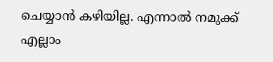ചെയ്യാന്‍ കഴിയില്ല. എന്നാല്‍ നമുക്ക് എല്ലാം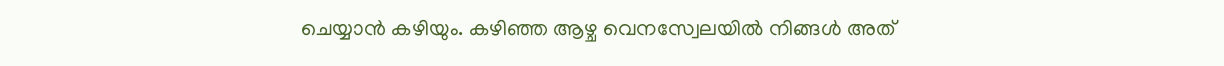ചെയ്യാന്‍ കഴിയും. കഴിഞ്ഞ ആഴ്ച വെനസ്വേലയില്‍ നിങ്ങള്‍ അത്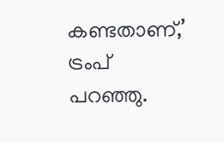കണ്ടതാണ്,’ ട്രംപ് പറഞ്ഞു.